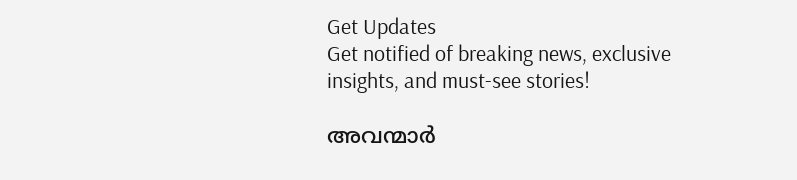Get Updates
Get notified of breaking news, exclusive insights, and must-see stories!

അവന്മാര്‍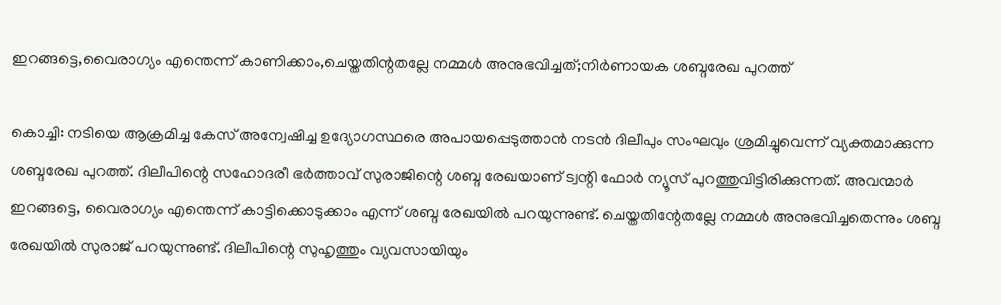ഇറങ്ങട്ടെ,വൈരാഗ്യം എന്തെന്ന് കാണിക്കാം,ചെയ്തതിന്റതല്ലേ നമ്മള്‍ അനുഭവിച്ചത്;നിര്‍ണായക ശബ്ദരേഖ പുറത്ത്

കൊച്ചി: നടിയെ ആക്രമിച്ച കേസ് അന്വേഷിച്ച ഉദ്യോഗസ്ഥരെ അപായപ്പെടുത്താന്‍ നടന്‍ ദിലീപും സംഘവും ശ്രമിച്ചുവെന്ന് വ്യക്തമാക്കുന്ന ശബ്ദരേഖ പുറത്ത്. ദിലീപിന്റെ സഹോദരീ ഭര്‍ത്താവ് സുരാജിന്റെ ശബ്ദ രേഖയാണ് ട്വന്റി ഫോര്‍ ന്യൂസ് പുറത്തുവിട്ടിരിക്കുന്നത്. അവന്മാര്‍ ഇറങ്ങട്ടെ, വൈരാഗ്യം എന്തെന്ന് കാട്ടിക്കൊടുക്കാം എന്ന് ശബ്ദ രേഖയില്‍ പറയുന്നുണ്ട്. ചെയ്തതിന്റേതല്ലേ നമ്മള്‍ അനുഭവിച്ചതെന്നും ശബ്ദ രേഖയില്‍ സുരാജ് പറയുന്നുണ്ട്. ദിലീപിന്റെ സുഹൃത്തും വ്യവസായിയും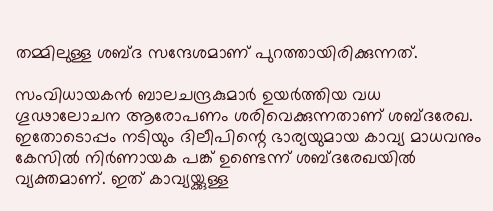തമ്മിലുള്ള ശബ്ദ സന്ദേശമാണ് പുറത്തായിരിക്കുന്നത്.

സംവിധായകന്‍ ബാലചന്ദ്രകുമാര്‍ ഉയര്‍ത്തിയ വധ ഗൂഢാലോചന ആരോപണം ശരിവെക്കുന്നതാണ് ശബ്ദരേഖ. ഇതോടൊപ്പം നടിയും ദിലീപിന്റെ ഭാര്യയുമായ കാവ്യ മാധവനും കേസില്‍ നിര്‍ണായക പങ്ക് ഉണ്ടെന്ന് ശബ്ദരേഖയില്‍ വ്യക്തമാണ്. ഇത് കാവ്യയ്ക്കുള്ള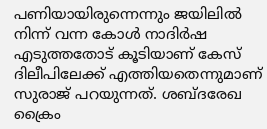പണിയായിരുന്നെന്നും ജയിലില്‍ നിന്ന് വന്ന കോള്‍ നാദിര്‍ഷ എടുത്തതോട് കൂടിയാണ് കേസ് ദിലീപിലേക്ക് എത്തിയതെന്നുമാണ് സുരാജ് പറയുന്നത്. ശബ്ദരേഖ ക്രൈം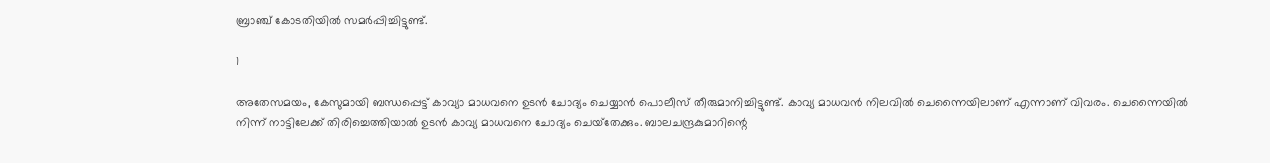ബ്രാഞ്ച് കോടതിയില്‍ സമര്‍പ്പിച്ചിട്ടുണ്ട്.

1

അതേസമയം, കേസുമായി ബന്ധപ്പെട്ട് കാവ്യാ മാധവനെ ഉടന്‍ ചോദ്യം ചെയ്യാന്‍ പൊലീസ് തീരുമാനിച്ചിട്ടുണ്ട്. കാവ്യ മാധവന്‍ നിലവില്‍ ചെന്നൈയിലാണ് എന്നാണ് വിവരം. ചെന്നൈയില്‍ നിന്ന് നാട്ടിലേക്ക് തിരിച്ചെത്തിയാല്‍ ഉടന്‍ കാവ്യ മാധവനെ ചോദ്യം ചെയ്‌തേക്കും. ബാലചന്ദ്രകുമാറിന്റെ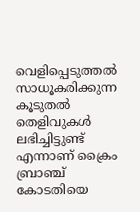വെളിപ്പെടുത്തല്‍ സാധൂകരിക്കുന്ന കൂടുതല്‍ തെളിവുകള്‍ ലഭിച്ചിട്ടുണ്ട് എന്നാണ് ക്രൈം ബ്രാഞ്ച് കോടതിയെ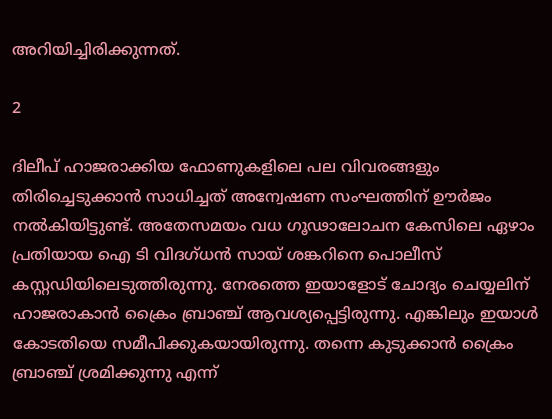അറിയിച്ചിരിക്കുന്നത്.

2

ദിലീപ് ഹാജരാക്കിയ ഫോണുകളിലെ പല വിവരങ്ങളും തിരിച്ചെടുക്കാന്‍ സാധിച്ചത് അന്വേഷണ സംഘത്തിന് ഊര്‍ജം നല്‍കിയിട്ടുണ്ട്. അതേസമയം വധ ഗൂഢാലോചന കേസിലെ ഏഴാം പ്രതിയായ ഐ ടി വിദഗ്ധന്‍ സായ് ശങ്കറിനെ പൊലീസ് കസ്റ്റഡിയിലെടുത്തിരുന്നു. നേരത്തെ ഇയാളോട് ചോദ്യം ചെയ്യലിന് ഹാജരാകാന്‍ ക്രൈം ബ്രാഞ്ച് ആവശ്യപ്പെട്ടിരുന്നു. എങ്കിലും ഇയാള്‍ കോടതിയെ സമീപിക്കുകയായിരുന്നു. തന്നെ കുടുക്കാന്‍ ക്രൈം ബ്രാഞ്ച് ശ്രമിക്കുന്നു എന്ന്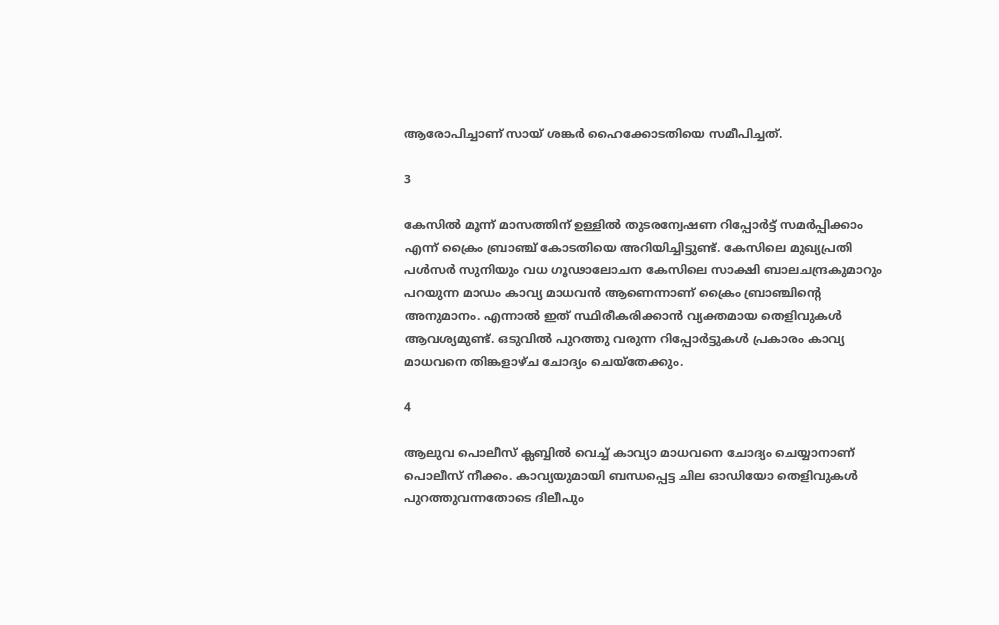ആരോപിച്ചാണ് സായ് ശങ്കര്‍ ഹൈക്കോടതിയെ സമീപിച്ചത്.

3

കേസില്‍ മൂന്ന് മാസത്തിന് ഉള്ളില്‍ തുടരന്വേഷണ റിപ്പോര്‍ട്ട് സമര്‍പ്പിക്കാം എന്ന് ക്രൈം ബ്രാഞ്ച് കോടതിയെ അറിയിച്ചിട്ടുണ്ട്. കേസിലെ മുഖ്യപ്രതി പള്‍സര്‍ സുനിയും വധ ഗൂഢാലോചന കേസിലെ സാക്ഷി ബാലചന്ദ്രകുമാറും പറയുന്ന മാഡം കാവ്യ മാധവന്‍ ആണെന്നാണ് ക്രൈം ബ്രാഞ്ചിന്റെ അനുമാനം. എന്നാല്‍ ഇത് സ്ഥിരീകരിക്കാന്‍ വ്യക്തമായ തെളിവുകള്‍ ആവശ്യമുണ്ട്. ഒടുവില്‍ പുറത്തു വരുന്ന റിപ്പോര്‍ട്ടുകള്‍ പ്രകാരം കാവ്യ മാധവനെ തിങ്കളാഴ്ച ചോദ്യം ചെയ്‌തേക്കും.

4

ആലുവ പൊലീസ് ക്ലബ്ബില്‍ വെച്ച് കാവ്യാ മാധവനെ ചോദ്യം ചെയ്യാനാണ് പൊലീസ് നീക്കം. കാവ്യയുമായി ബന്ധപ്പെട്ട ചില ഓഡിയോ തെളിവുകള്‍ പുറത്തുവന്നതോടെ ദിലീപും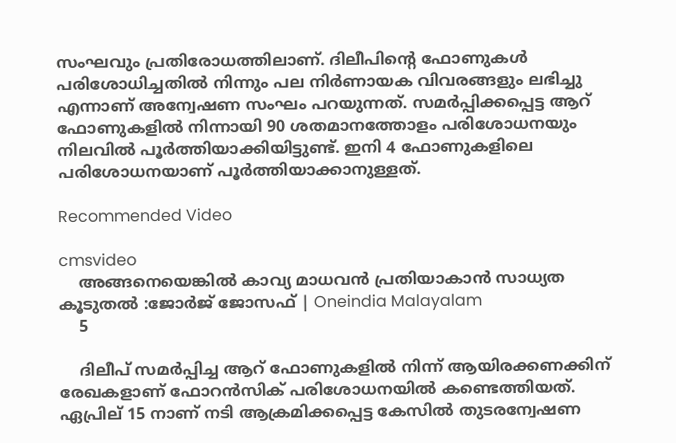സംഘവും പ്രതിരോധത്തിലാണ്. ദിലീപിന്റെ ഫോണുകള്‍ പരിശോധിച്ചതില്‍ നിന്നും പല നിര്‍ണായക വിവരങ്ങളും ലഭിച്ചു എന്നാണ് അന്വേഷണ സംഘം പറയുന്നത്. സമര്‍പ്പിക്കപ്പെട്ട ആറ് ഫോണുകളില്‍ നിന്നായി 90 ശതമാനത്തോളം പരിശോധനയും നിലവില്‍ പൂര്‍ത്തിയാക്കിയിട്ടുണ്ട്. ഇനി 4 ഫോണുകളിലെ പരിശോധനയാണ് പൂര്‍ത്തിയാക്കാനുള്ളത്.

Recommended Video

cmsvideo
    അങ്ങനെയെങ്കിൽ കാവ്യ മാധവൻ പ്രതിയാകാൻ സാധ്യത കൂടുതൽ :ജോർജ് ജോസഫ് | Oneindia Malayalam
    5

    ദിലീപ് സമര്‍പ്പിച്ച ആറ് ഫോണുകളില്‍ നിന്ന് ആയിരക്കണക്കിന് രേഖകളാണ് ഫോറന്‍സിക് പരിശോധനയില്‍ കണ്ടെത്തിയത്. ഏപ്രില് 15 നാണ് നടി ആക്രമിക്കപ്പെട്ട കേസില്‍ തുടരന്വേഷണ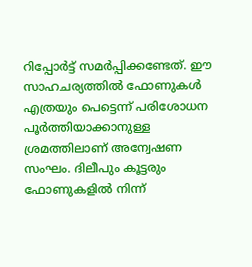റിപ്പോര്‍ട്ട് സമര്‍പ്പിക്കണ്ടേത്. ഈ സാഹചര്യത്തില്‍ ഫോണുകള്‍ എത്രയും പെട്ടെന്ന് പരിശോധന പൂര്‍ത്തിയാക്കാനുള്ള ശ്രമത്തിലാണ് അന്വേഷണ സംഘം. ദിലീപും കൂട്ടരും ഫോണുകളില്‍ നിന്ന്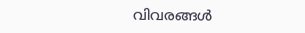വിവരങ്ങള്‍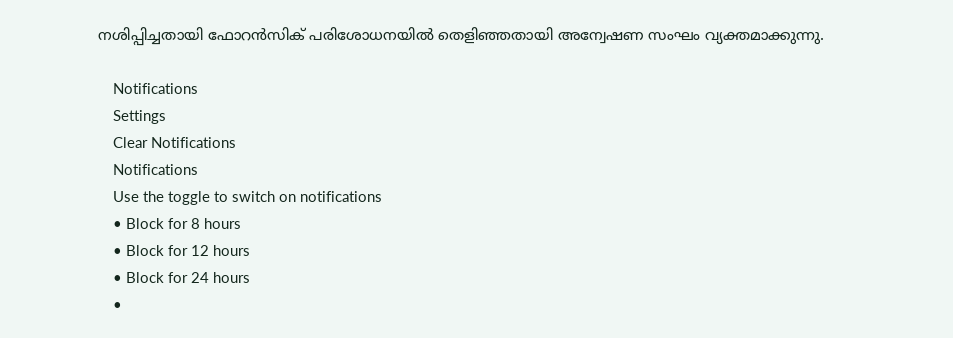നശിപ്പിച്ചതായി ഫോറന്‍സിക് പരിശോധനയില്‍ തെളിഞ്ഞതായി അന്വേഷണ സംഘം വ്യക്തമാക്കുന്നു.

    Notifications
    Settings
    Clear Notifications
    Notifications
    Use the toggle to switch on notifications
    • Block for 8 hours
    • Block for 12 hours
    • Block for 24 hours
    •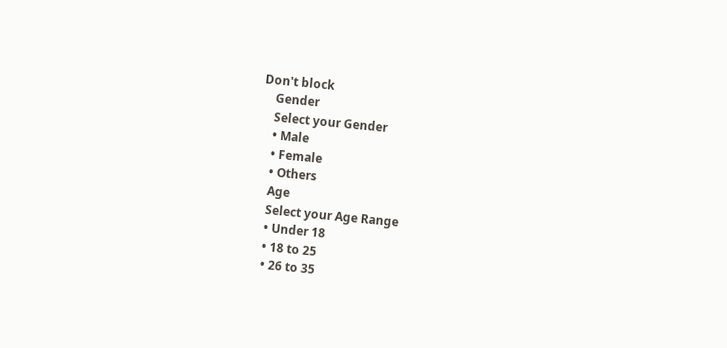Don't block
    Gender
    Select your Gender
    • Male
    • Female
    • Others
    Age
    Select your Age Range
    • Under 18
    • 18 to 25
    • 26 to 35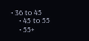• 36 to 45
    • 45 to 55
    • 55+